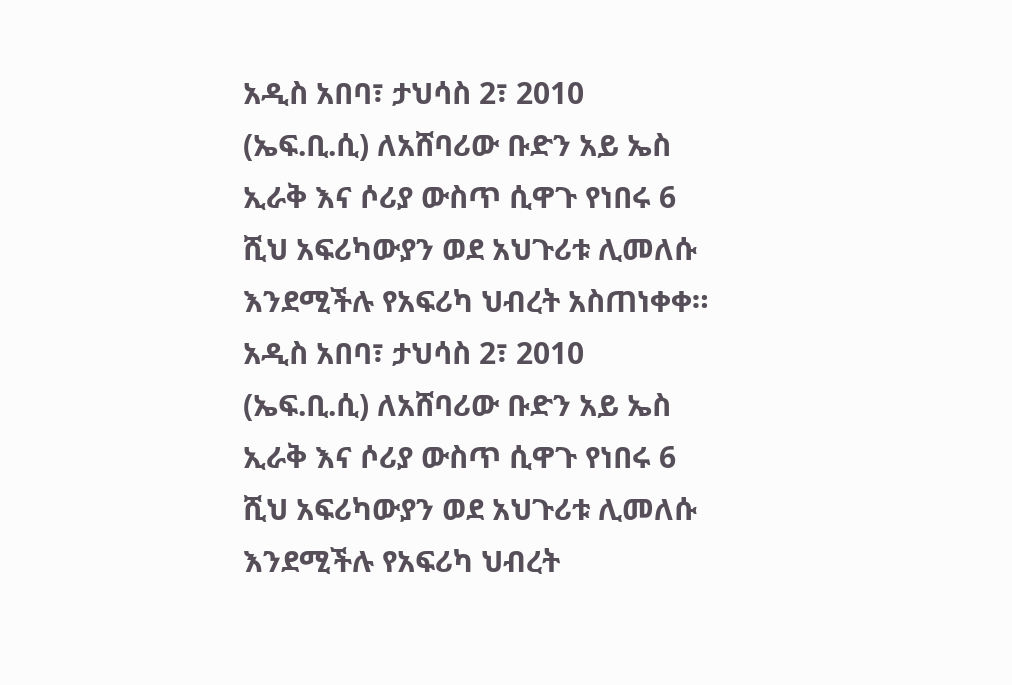አዲስ አበባ፣ ታህሳስ 2፣ 2010 (ኤፍ.ቢ.ሲ) ለአሸባሪው ቡድን አይ ኤስ ኢራቅ እና ሶሪያ ውስጥ ሲዋጉ የነበሩ 6 ሺህ አፍሪካውያን ወደ አህጉሪቱ ሊመለሱ እንደሚችሉ የአፍሪካ ህብረት አስጠነቀቀ።
አዲስ አበባ፣ ታህሳስ 2፣ 2010 (ኤፍ.ቢ.ሲ) ለአሸባሪው ቡድን አይ ኤስ ኢራቅ እና ሶሪያ ውስጥ ሲዋጉ የነበሩ 6 ሺህ አፍሪካውያን ወደ አህጉሪቱ ሊመለሱ እንደሚችሉ የአፍሪካ ህብረት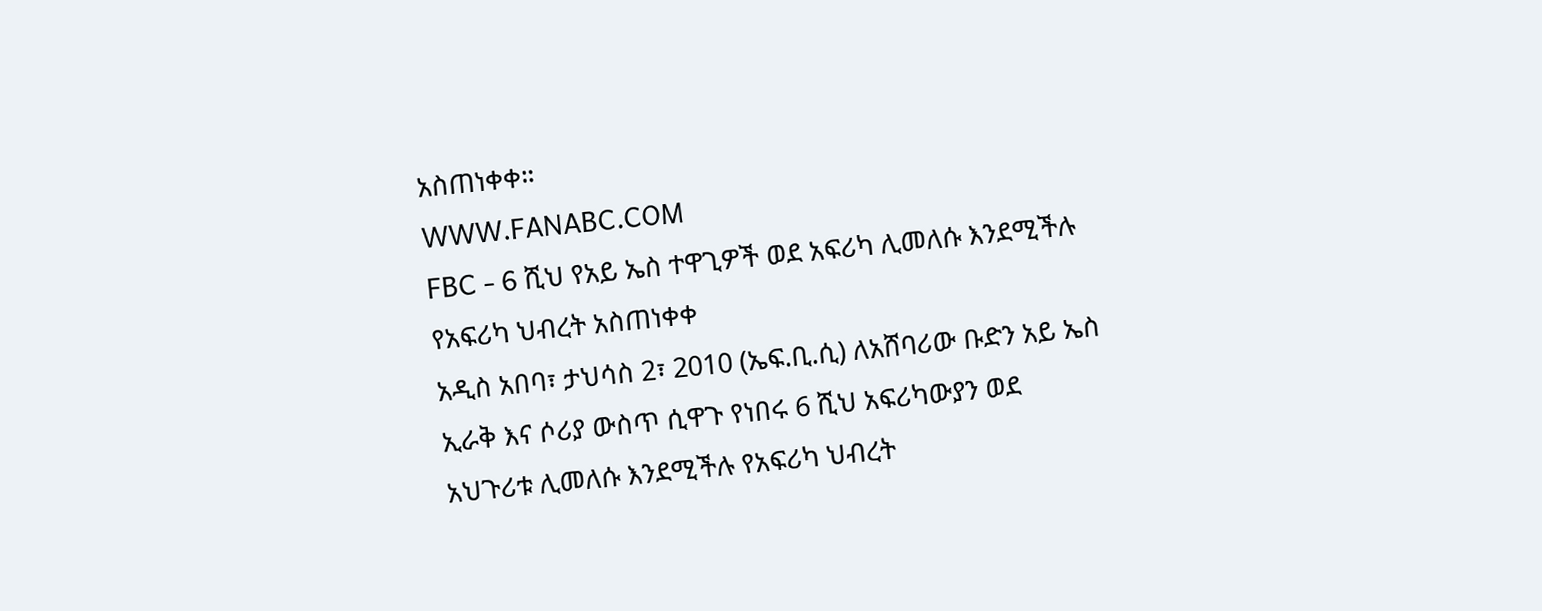አስጠነቀቀ።
WWW.FANABC.COM
FBC - 6 ሺህ የአይ ኤስ ተዋጊዎች ወደ አፍሪካ ሊመለሱ እንደሚችሉ የአፍሪካ ህብረት አስጠነቀቀ
አዲስ አበባ፣ ታህሳስ 2፣ 2010 (ኤፍ.ቢ.ሲ) ለአሸባሪው ቡድን አይ ኤስ ኢራቅ እና ሶሪያ ውስጥ ሲዋጉ የነበሩ 6 ሺህ አፍሪካውያን ወደ አህጉሪቱ ሊመለሱ እንደሚችሉ የአፍሪካ ህብረት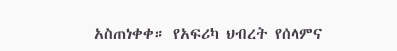አስጠነቀቀ። የአፍሪካ ህብረት የሰላምና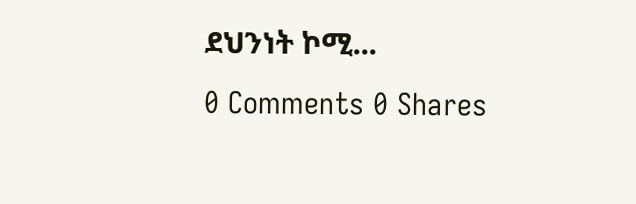ደህንነት ኮሚ...
0 Comments 0 Shares